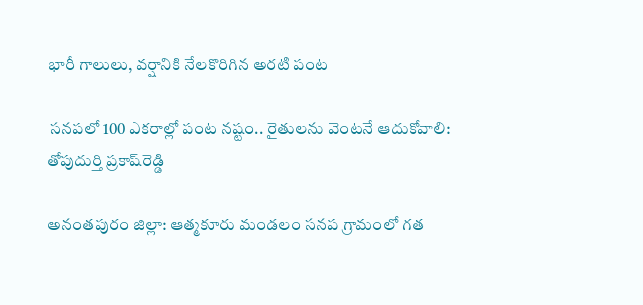భారీ గాలులు, వర్షానికి నేలకొరిగిన అరటి పంట

 సనపలో 100 ఎకరాల్లో పంట నష్టం.. రైతులను వెంటనే ఆదుకోవాలి: తోపుదుర్తి ప్రకాష్‌రెడ్డి

అనంతపురం జిల్లా: ఆత్మకూరు మండలం సనప గ్రామంలో గత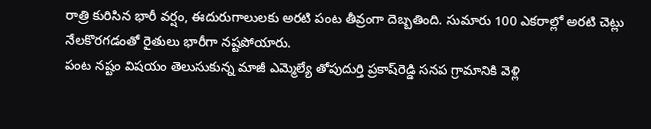రాత్రి కురిసిన భారీ వర్షం, ఈదురుగాలులకు అరటి పంట తీవ్రంగా దెబ్బతింది. సుమారు 100 ఎకరాల్లో అరటి చెట్లు నేలకొరగడంతో రైతులు భారీగా నష్టపోయారు.
పంట నష్టం విషయం తెలుసుకున్న మాజీ ఎమ్మెల్యే తోపుదుర్తి ప్రకాష్‌రెడ్డి సనప గ్రామానికి వెళ్లి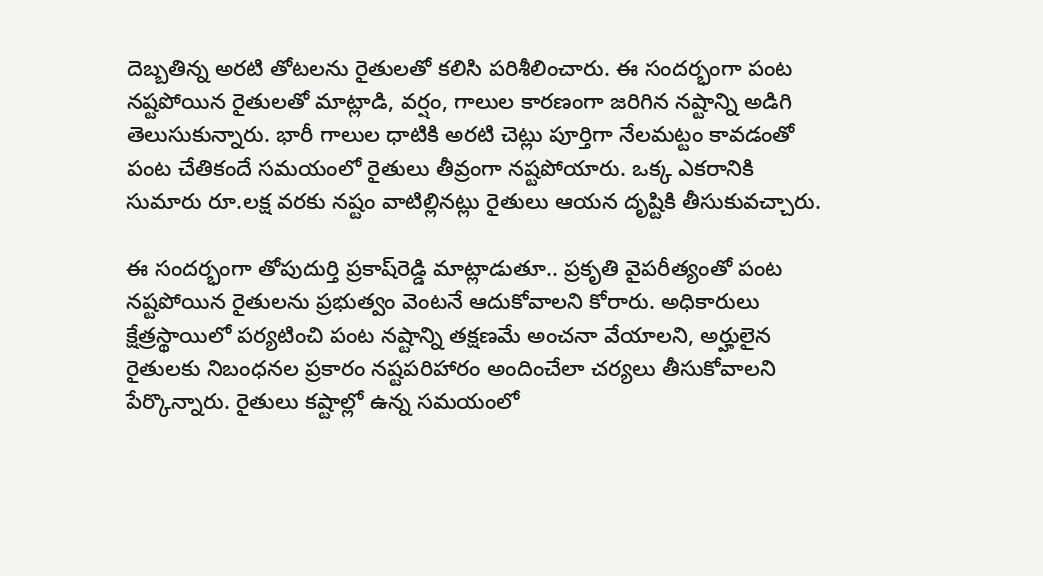దెబ్బతిన్న అరటి తోటలను రైతులతో కలిసి పరిశీలించారు. ఈ సందర్భంగా పంట నష్టపోయిన రైతులతో మాట్లాడి, వర్షం, గాలుల కారణంగా జరిగిన నష్టాన్ని అడిగి తెలుసుకున్నారు. భారీ గాలుల ధాటికి అరటి చెట్లు పూర్తిగా నేలమట్టం కావడంతో పంట చేతికందే సమయంలో రైతులు తీవ్రంగా నష్టపోయారు. ఒక్క ఎకరానికి సుమారు రూ.లక్ష వరకు నష్టం వాటిల్లినట్లు రైతులు ఆయన దృష్టికి తీసుకువచ్చారు.

ఈ సందర్భంగా తోపుదుర్తి ప్రకాష్‌రెడ్డి మాట్లాడుతూ.. ప్రకృతి వైపరీత్యంతో పంట నష్టపోయిన రైతులను ప్రభుత్వం వెంటనే ఆదుకోవాలని కోరారు. అధికారులు క్షేత్రస్థాయిలో పర్యటించి పంట నష్టాన్ని తక్షణమే అంచనా వేయాలని, అర్హులైన రైతులకు నిబంధనల ప్రకారం నష్టపరిహారం అందించేలా చర్యలు తీసుకోవాలని పేర్కొన్నారు. రైతులు కష్టాల్లో ఉన్న సమయంలో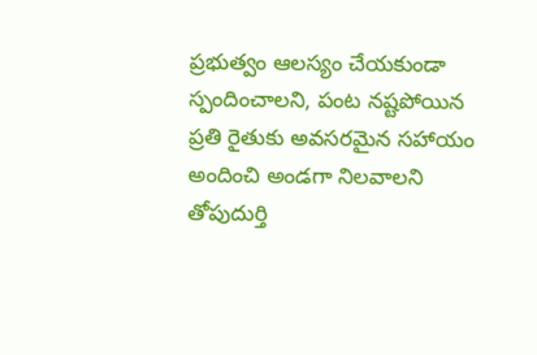ప్రభుత్వం ఆలస్యం చేయకుండా స్పందించాలని, పంట నష్టపోయిన ప్రతి రైతుకు అవసరమైన సహాయం అందించి అండగా నిలవాలని తోపుదుర్తి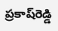ప్రకాష్‌రెడ్డి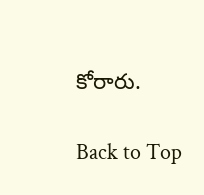కోరారు.

Back to Top